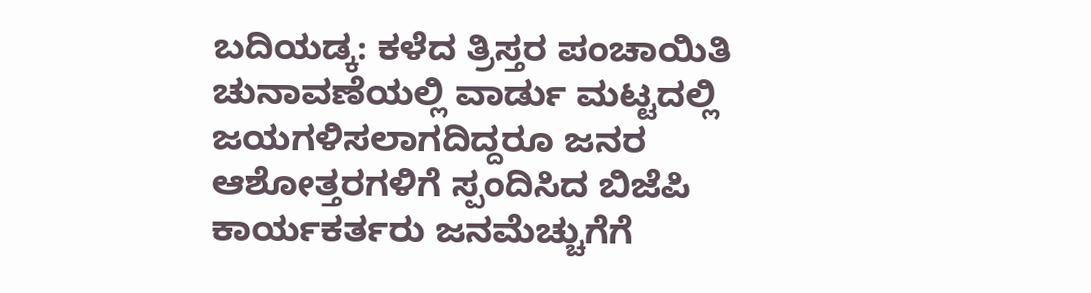ಬದಿಯಡ್ಕ: ಕಳೆದ ತ್ರಿಸ್ತರ ಪಂಚಾಯಿತಿ ಚುನಾವಣೆಯಲ್ಲಿ ವಾರ್ಡು ಮಟ್ಟದಲ್ಲಿ ಜಯಗಳಿಸಲಾಗದಿದ್ದರೂ ಜನರ ಆಶೋತ್ತರಗಳಿಗೆ ಸ್ಪಂದಿಸಿದ ಬಿಜೆಪಿ ಕಾರ್ಯಕರ್ತರು ಜನಮೆಚ್ಚುಗೆಗೆ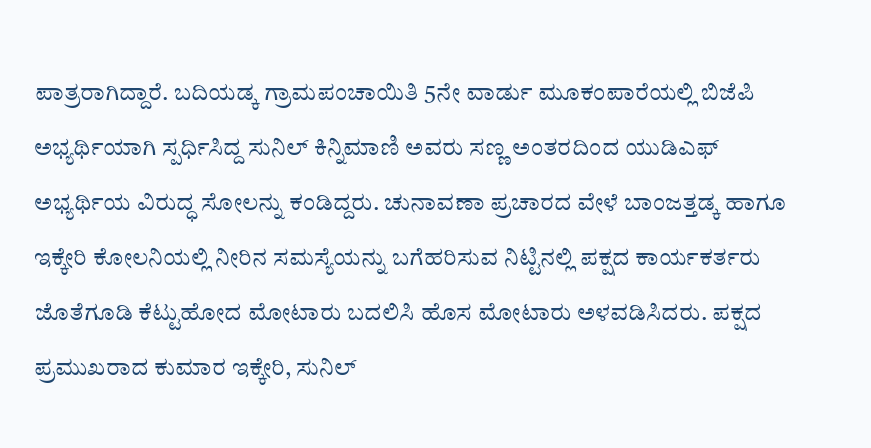ಪಾತ್ರರಾಗಿದ್ದಾರೆ. ಬದಿಯಡ್ಕ ಗ್ರಾಮಪಂಚಾಯಿತಿ 5ನೇ ವಾರ್ಡು ಮೂಕಂಪಾರೆಯಲ್ಲಿ ಬಿಜೆಪಿ ಅಭ್ಯರ್ಥಿಯಾಗಿ ಸ್ಪರ್ಧಿಸಿದ್ದ ಸುನಿಲ್ ಕಿನ್ನಿಮಾಣಿ ಅವರು ಸಣ್ಣ ಅಂತರದಿಂದ ಯುಡಿಎಫ್ ಅಭ್ಯರ್ಥಿಯ ವಿರುದ್ಧ ಸೋಲನ್ನು ಕಂಡಿದ್ದರು. ಚುನಾವಣಾ ಪ್ರಚಾರದ ವೇಳೆ ಬಾಂಜತ್ತಡ್ಕ ಹಾಗೂ ಇಕ್ಕೇರಿ ಕೋಲನಿಯಲ್ಲಿ ನೀರಿನ ಸಮಸ್ಯೆಯನ್ನು ಬಗೆಹರಿಸುವ ನಿಟ್ಟಿನಲ್ಲಿ ಪಕ್ಷದ ಕಾರ್ಯಕರ್ತರು ಜೊತೆಗೂಡಿ ಕೆಟ್ಟುಹೋದ ಮೋಟಾರು ಬದಲಿಸಿ ಹೊಸ ಮೋಟಾರು ಅಳವಡಿಸಿದರು. ಪಕ್ಷದ ಪ್ರಮುಖರಾದ ಕುಮಾರ ಇಕ್ಕೇರಿ, ಸುನಿಲ್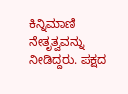ಕಿನ್ನಿಮಾಣಿ ನೇತೃತ್ವವನ್ನು ನೀಡಿದ್ದರು. ಪಕ್ಷದ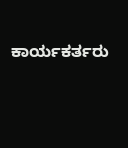ಕಾರ್ಯಕರ್ತರು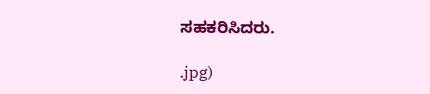ಸಹಕರಿಸಿದರು.

.jpg)